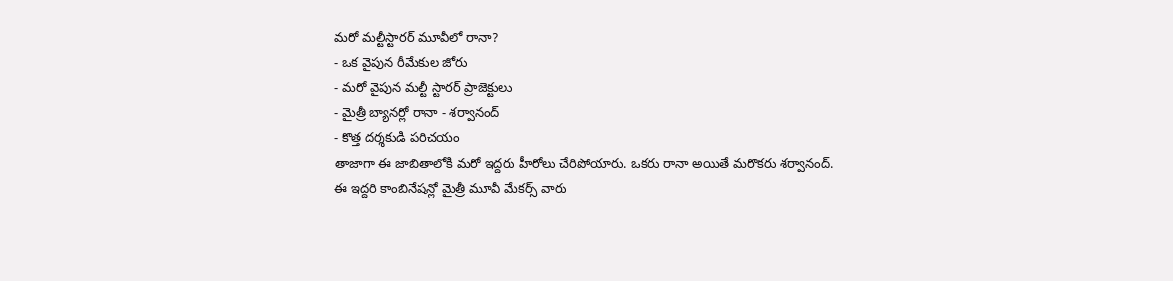మరో మల్టీస్టారర్ మూవీలో రానా?
- ఒక వైపున రీమేకుల జోరు
- మరో వైపున మల్టీ స్టారర్ ప్రాజెక్టులు
- మైత్రీ బ్యానర్లో రానా - శర్వానంద్
- కొత్త దర్శకుడి పరిచయం
తాజాగా ఈ జాబితాలోకి మరో ఇద్దరు హీరోలు చేరిపోయారు. ఒకరు రానా అయితే మరొకరు శర్వానంద్. ఈ ఇద్దరి కాంబినేషన్లో మైత్రీ మూవీ మేకర్స్ వారు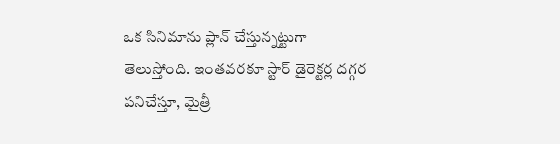ఒక సినిమాను ప్లాన్ చేస్తున్నట్టుగా తెలుస్తోంది. ఇంతవరకూ స్టార్ డైరెక్టర్ల దగ్గర పనిచేస్తూ, మైత్రీ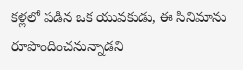కళ్లలో పడిన ఒక యువకుడు, ఈ సినిమాను రూపొందించనున్నాడని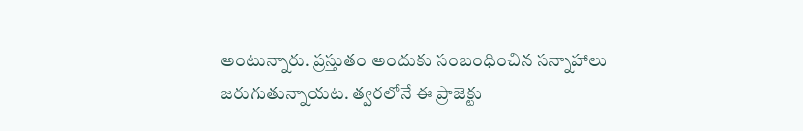అంటున్నారు. ప్రస్తుతం అందుకు సంబంధించిన సన్నాహాలు జరుగుతున్నాయట. త్వరలోనే ఈ ప్రాజెక్టు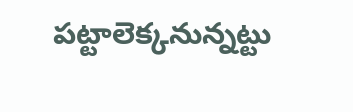పట్టాలెక్కనున్నట్టు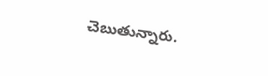చెబుతున్నారు.